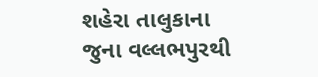શહેરા તાલુકાના જુના વલ્લભપુરથી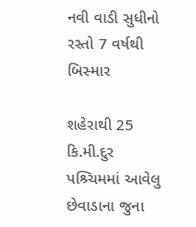નવી વાડી સુધીનો રસ્તો 7 વર્ષથી બિસ્માર

શહેરાથી 25 કિ.મી.દુર પશ્ર્ચિમમાં આવેલુ છેવાડાના જુના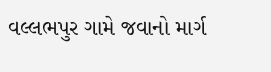વલ્લભપુર ગામે જવાનો માર્ગ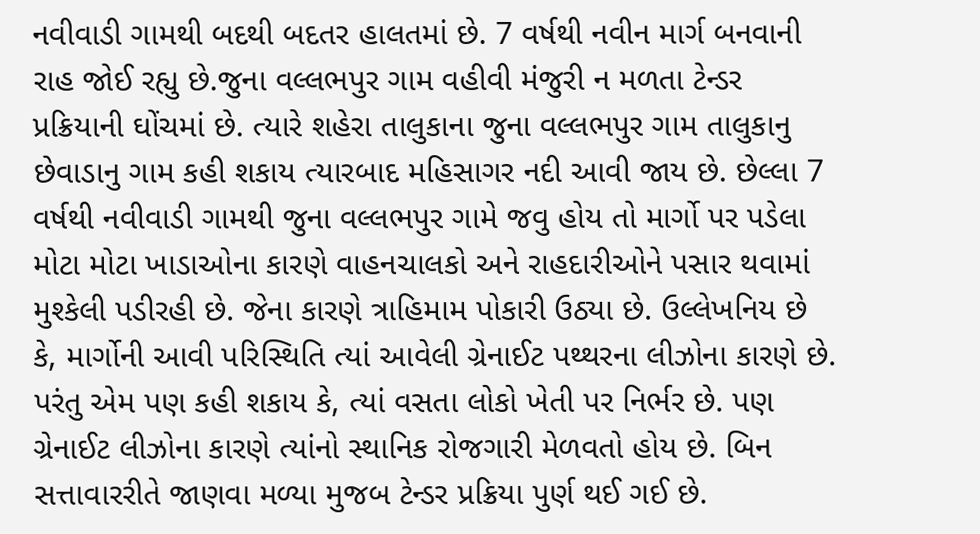નવીવાડી ગામથી બદથી બદતર હાલતમાં છે. 7 વર્ષથી નવીન માર્ગ બનવાની રાહ જોઈ રહ્યુ છે.જુના વલ્લભપુર ગામ વહીવી મંજુરી ન મળતા ટેન્ડર પ્રક્રિયાની ઘોંચમાં છે. ત્યારે શહેરા તાલુકાના જુના વલ્લભપુર ગામ તાલુકાનુ છેવાડાનુ ગામ કહી શકાય ત્યારબાદ મહિસાગર નદી આવી જાય છે. છેલ્લા 7 વર્ષથી નવીવાડી ગામથી જુના વલ્લભપુર ગામે જવુ હોય તો માર્ગો પર પડેલા મોટા મોટા ખાડાઓના કારણે વાહનચાલકો અને રાહદારીઓને પસાર થવામાં મુશ્કેલી પડીરહી છે. જેના કારણે ત્રાહિમામ પોકારી ઉઠ્યા છે. ઉલ્લેખનિય છે કે, માર્ગોની આવી પરિસ્થિતિ ત્યાં આવેલી ગ્રેનાઈટ પથ્થરના લીઝોના કારણે છે. પરંતુ એમ પણ કહી શકાય કે, ત્યાં વસતા લોકો ખેતી પર નિર્ભર છે. પણ ગ્રેનાઈટ લીઝોના કારણે ત્યાંનો સ્થાનિક રોજગારી મેળવતો હોય છે. બિન સત્તાવારરીતે જાણવા મળ્યા મુજબ ટેન્ડર પ્રક્રિયા પુર્ણ થઈ ગઈ છે.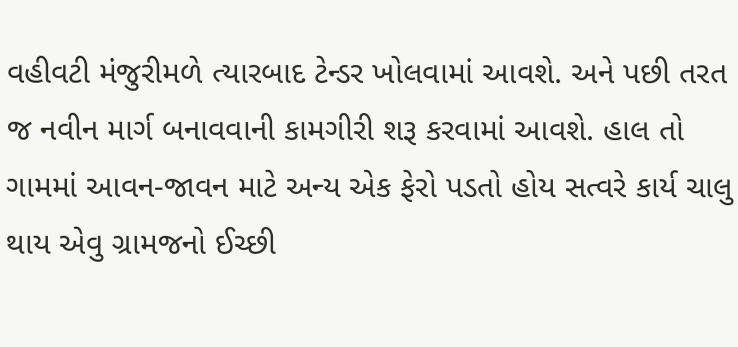વહીવટી મંજુરીમળે ત્યારબાદ ટેન્ડર ખોલવામાં આવશે. અને પછી તરત જ નવીન માર્ગ બનાવવાની કામગીરી શરૂ કરવામાં આવશે. હાલ તો ગામમાં આવન-જાવન માટે અન્ય એક ફેરો પડતો હોય સત્વરે કાર્ય ચાલુ થાય એવુ ગ્રામજનો ઈચ્છી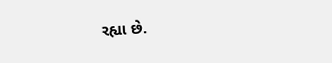રહ્યા છે.